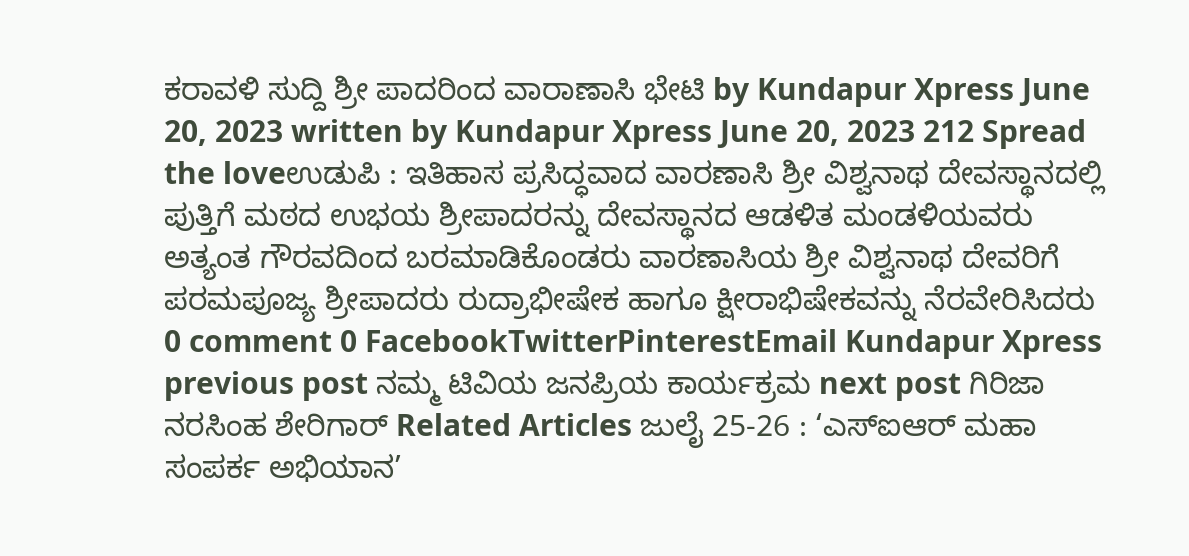ಕರಾವಳಿ ಸುದ್ದಿ ಶ್ರೀ ಪಾದರಿಂದ ವಾರಾಣಾಸಿ ಭೇಟಿ by Kundapur Xpress June 20, 2023 written by Kundapur Xpress June 20, 2023 212 Spread the loveಉಡುಪಿ : ಇತಿಹಾಸ ಪ್ರಸಿದ್ಧವಾದ ವಾರಣಾಸಿ ಶ್ರೀ ವಿಶ್ವನಾಥ ದೇವಸ್ಥಾನದಲ್ಲಿ ಪುತ್ತಿಗೆ ಮಠದ ಉಭಯ ಶ್ರೀಪಾದರನ್ನು ದೇವಸ್ಥಾನದ ಆಡಳಿತ ಮಂಡಳಿಯವರು ಅತ್ಯಂತ ಗೌರವದಿಂದ ಬರಮಾಡಿಕೊಂಡರು ವಾರಣಾಸಿಯ ಶ್ರೀ ವಿಶ್ವನಾಥ ದೇವರಿಗೆ ಪರಮಪೂಜ್ಯ ಶ್ರೀಪಾದರು ರುದ್ರಾಭೀಷೇಕ ಹಾಗೂ ಕ್ಷೀರಾಭಿಷೇಕವನ್ನು ನೆರವೇರಿಸಿದರು 0 comment 0 FacebookTwitterPinterestEmail Kundapur Xpress previous post ನಮ್ಮ ಟಿವಿಯ ಜನಪ್ರಿಯ ಕಾರ್ಯಕ್ರಮ next post ಗಿರಿಜಾ ನರಸಿಂಹ ಶೇರಿಗಾರ್ Related Articles ಜುಲೈ 25-26 : ‘ಎಸ್ಐಆರ್ ಮಹಾ ಸಂಪರ್ಕ ಅಭಿಯಾನ’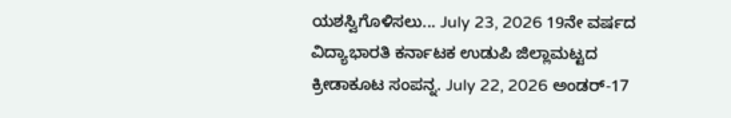ಯಶಸ್ವಿಗೊಳಿಸಲು... July 23, 2026 19ನೇ ವರ್ಷದ ವಿದ್ಯಾಭಾರತಿ ಕರ್ನಾಟಕ ಉಡುಪಿ ಜಿಲ್ಲಾಮಟ್ಟದ ಕ್ರೀಡಾಕೂಟ ಸಂಪನ್ನ. July 22, 2026 ಅಂಡರ್-17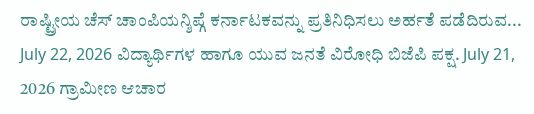ರಾಷ್ಟ್ರೀಯ ಚೆಸ್ ಚಾಂಪಿಯನ್ಶಿಪ್ಗೆ ಕರ್ನಾಟಕವನ್ನು ಪ್ರತಿನಿಧಿಸಲು ಅರ್ಹತೆ ಪಡೆದಿರುವ... July 22, 2026 ವಿದ್ಯಾರ್ಥಿಗಳ ಹಾಗೂ ಯುವ ಜನತೆ ವಿರೋಧಿ ಬಿಜೆಪಿ ಪಕ್ಷ. July 21, 2026 ಗ್ರಾಮೀಣ ಆಚಾರ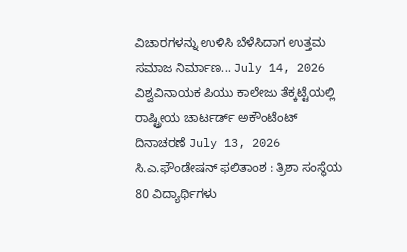ವಿಚಾರಗಳನ್ನು ಉಳಿಸಿ ಬೆಳೆಸಿದಾಗ ಉತ್ತಮ ಸಮಾಜ ನಿರ್ಮಾಣ... July 14, 2026 ವಿಶ್ವವಿನಾಯಕ ಪಿಯು ಕಾಲೇಜು ತೆಕ್ಕಟ್ಟೆಯಲ್ಲಿ ರಾಷ್ಟ್ರೀಯ ಚಾರ್ಟರ್ಡ್ ಅಕೌಂಟೆಂಟ್ ದಿನಾಚರಣೆ July 13, 2026 ಸಿ.ಎ.ಫೌಂಡೇಷನ್ ಫಲಿತಾಂಶ : ತ್ರಿಶಾ ಸಂಸ್ಥೆಯ 80 ವಿದ್ಯಾರ್ಥಿಗಳು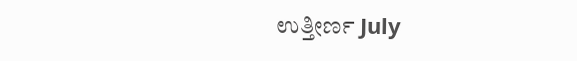ಉತ್ತೀರ್ಣ July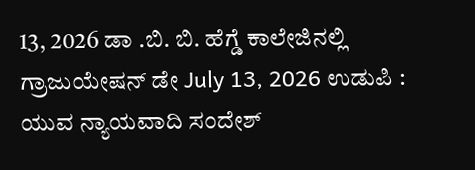13, 2026 ಡಾ .ಬಿ. ಬಿ. ಹೆಗ್ಡೆ ಕಾಲೇಜಿನಲ್ಲಿ ಗ್ರಾಜುಯೇಷನ್ ಡೇ July 13, 2026 ಉಡುಪಿ : ಯುವ ನ್ಯಾಯವಾದಿ ಸಂದೇಶ್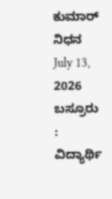ಕುಮಾರ್ ನಿಧನ July 13, 2026 ಬಸ್ರೂರು : ವಿದ್ಯಾರ್ಥಿ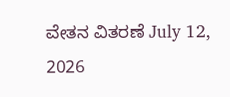ವೇತನ ವಿತರಣೆ July 12, 2026